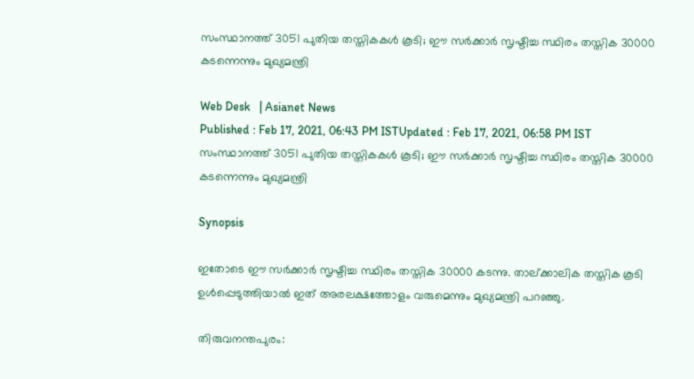സംസ്ഥാനത്ത് 3051 പുതിയ തസ്തികകൾ കൂടി; ഈ സർക്കാർ സൃഷ്ടിച്ച സ്ഥിരം തസ്തിക 30000 കടന്നെന്നും മുഖ്യമന്ത്രി

Web Desk   | Asianet News
Published : Feb 17, 2021, 06:43 PM ISTUpdated : Feb 17, 2021, 06:58 PM IST
സംസ്ഥാനത്ത് 3051 പുതിയ തസ്തികകൾ കൂടി; ഈ സർക്കാർ സൃഷ്ടിച്ച സ്ഥിരം തസ്തിക 30000 കടന്നെന്നും മുഖ്യമന്ത്രി

Synopsis

ഇതോടെ ഈ സർക്കാർ സൃഷ്ടിച്ച സ്ഥിരം തസ്തിക 30000 കടന്നു. താല്ക്കാലിക തസ്തിക കൂടി ഉൾപ്പെടുത്തിയാൽ ഇത് അരലക്ഷത്തോളം വരുമെന്നും മുഖ്യമന്ത്രി പറഞ്ഞു.

തിരുവനന്തപുരം: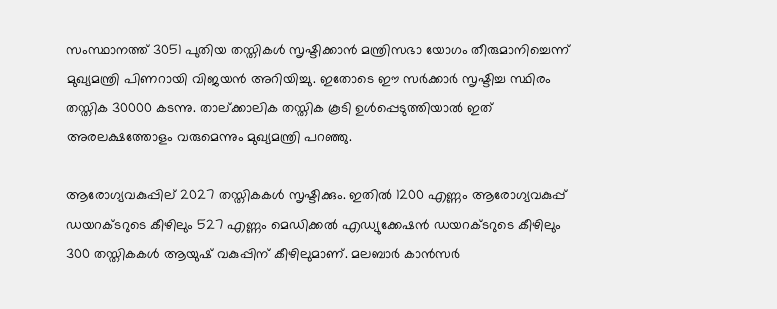സംസ്ഥാനത്ത് 3051 പുതിയ തസ്തികൾ സൃഷ്ടിക്കാൻ മന്ത്രിസഭാ യോഗം തീരുമാനിച്ചെന്ന് മുഖ്യമന്ത്രി പിണറായി വിജയൻ അറിയിച്ചു. ഇതോടെ ഈ സർക്കാർ സൃഷ്ടിച്ച സ്ഥിരം തസ്തിക 30000 കടന്നു. താല്ക്കാലിക തസ്തിക കൂടി ഉൾപ്പെടുത്തിയാൽ ഇത് അരലക്ഷത്തോളം വരുമെന്നും മുഖ്യമന്ത്രി പറഞ്ഞു.

ആരോഗ്യവകുപ്പില്‌‍‍ 2027 തസ്തികകൾ സൃഷ്ടിക്കും. ഇതിൽ 1200 എണ്ണം ആരോഗ്യവകുപ്പ് ഡയറക്ടറുടെ കീഴിലും 527 എണ്ണം മെഡിക്കൽ എഡ്യുക്കേഷൻ ഡയറക്ടറുടെ കീഴിലും 300 തസ്തികകൾ ആയുഷ് വകുപ്പിന് കീഴിലുമാണ്. മലബാർ കാൻസർ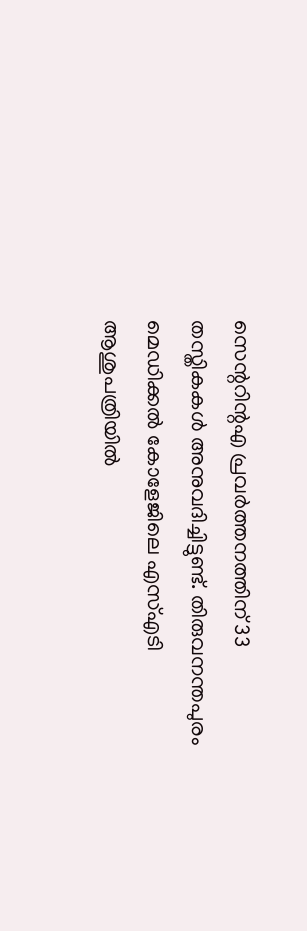സെന്ററിന്റഎ പ്രവർത്തനത്തിന് 33 തസ്തികകൾ അനുവദിച്ചിട്ടുണ്ട്. തിരുവനന്തപുരം മെഡിക്കൽ കോളേജിലെ എസ്എടി ആശുപത്രിയിൽ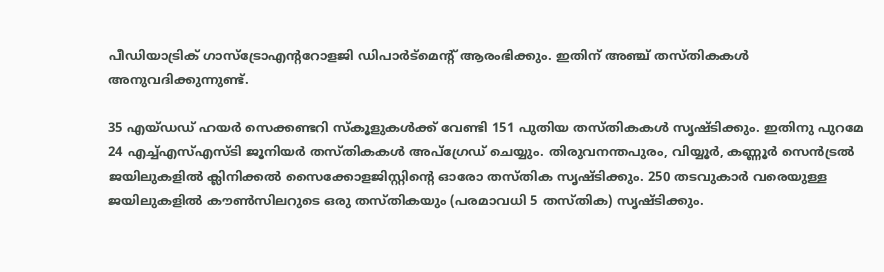പീഡിയാട്രിക് ഗാസ്ട്രോഎന്ററോളജി ഡിപാർട്മെന്റ് ആരംഭിക്കും. ഇതിന് അഞ്ച് തസ്തികകൾ അനുവദിക്കുന്നുണ്ട്.

35 എയ്ഡഡ് ഹയർ സെക്കണ്ടറി സ്കൂളുകൾക്ക് വേണ്ടി 151 പുതിയ തസ്തികകൾ സൃഷ്ടിക്കും. ഇതിനു പുറമേ 24 എച്ച്എസ്എസ്ടി ജൂനിയർ തസ്തികകൾ അപ്ഗ്രേഡ് ചെയ്യും. തിരുവനന്തപുരം, വിയ്യൂർ, കണ്ണൂർ സെൻട്രൽ ജയിലുകളിൽ ക്ലിനിക്കൽ സൈക്കോളജിസ്റ്റിന്റെ ഓരോ തസ്തിക സൃഷ്ടിക്കും. 250 തടവുകാർ വരെയുള്ള ജയിലുകളിൽ കൗൺസിലറുടെ ഒരു തസ്തികയും (പരമാവധി 5 തസ്തിക) സൃഷ്ടിക്കും.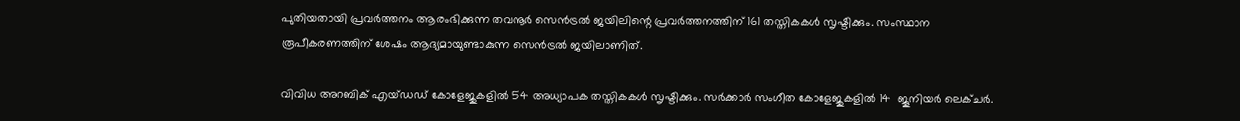പുതിയതായി പ്രവർത്തനം ആരംഭിക്കുന്ന തവനൂർ സെൻട്രൽ ജയിലിന്റെ പ്രവർത്തനത്തിന് 161 തസ്തികകൾ സൃഷ്ടിക്കും. സംസ്ഥാന രൂപീകരണത്തിന് ശേഷം ആദ്യമായുണ്ടാകുന്ന സെൻട്രൽ ജയിലാണിത്.

വിവിധ അറബിക് എയ്ഡഡ് കോളേജുകളിൽ 54 അധ്യാപക തസ്തികകൾ സൃഷ്ടിക്കും. സർക്കാർ സംഗീത കോളേജുകളിൽ 14  ജൂനിയർ ലെക്ചർ.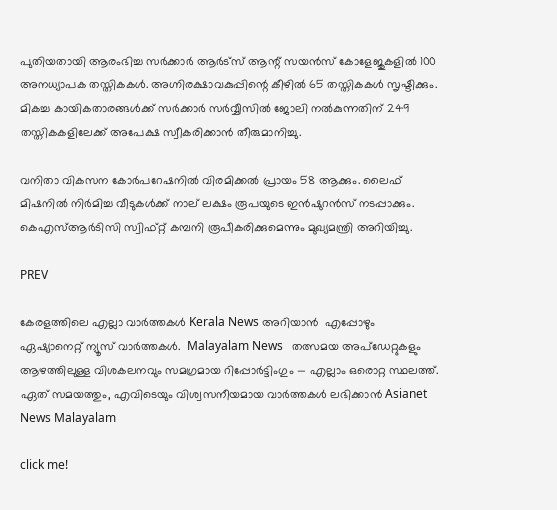പുതിയതായി ആരംഭിച്ച സർക്കാർ ആർട്സ് ആന്റ് സയൻസ് കോളേജുകളിൽ 100 അനധ്യാപക തസ്തികകൾ. അഗ്നിരക്ഷാവകുപ്പിന്റെ കീഴിൽ 65 തസ്തികകൾ സൃഷ്ടിക്കും. മികച്ച കായികതാരങ്ങൾക്ക് സർക്കാർ സർവ്വീസിൽ ജോലി നൽകുന്നതിന് 249 തസ്തികകളിലേക്ക് അപേക്ഷ സ്വീകരിക്കാൻ തീരുമാനിച്ചു.

വനിതാ വികസന കോർപറേഷനിൽ വിരമിക്കൽ പ്രായം 58 ആക്കും. ലൈഫ് മിഷനിൽ നിർമിച്ച വീടുകൾക്ക് നാല് ലക്ഷം രൂപയുടെ ഇൻഷുറൻസ് നടപ്പാക്കും. കെഎസ്ആർടിസി സ്വിഫ്റ്റ് കമ്പനി രൂപീകരിക്കുമെന്നും മുഖ്യമന്ത്രി അറിയിച്ചു.

PREV

കേരളത്തിലെ എല്ലാ വാർത്തകൾ Kerala News അറിയാൻ  എപ്പോഴും ഏഷ്യാനെറ്റ് ന്യൂസ് വാർത്തകൾ.  Malayalam News   തത്സമയ അപ്‌ഡേറ്റുകളും ആഴത്തിലുള്ള വിശകലനവും സമഗ്രമായ റിപ്പോർട്ടിംഗും — എല്ലാം ഒരൊറ്റ സ്ഥലത്ത്. ഏത് സമയത്തും, എവിടെയും വിശ്വസനീയമായ വാർത്തകൾ ലഭിക്കാൻ Asianet News Malayalam

click me!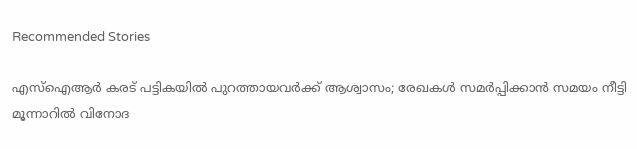Recommended Stories

എസ്ഐആർ കരട് പട്ടികയിൽ പുറത്തായവർക്ക് ആശ്വാസം; രേഖകൾ സമർപ്പിക്കാൻ സമയം നീട്ടി
മൂന്നാറിൽ വിനോദ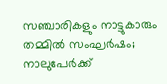സഞ്ചാരികളും നാട്ടുകാരും തമ്മിൽ സംഘര്‍ഷം; നാലുപേര്‍ക്ക്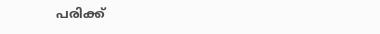പരിക്ക്